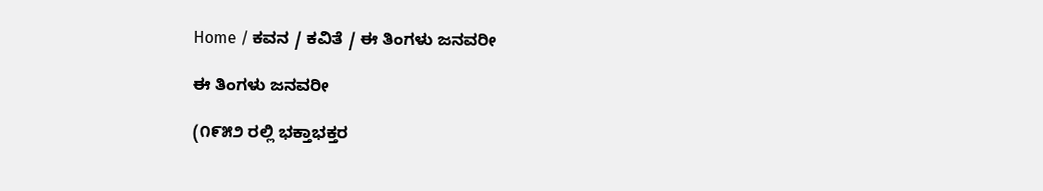Home / ಕವನ / ಕವಿತೆ / ಈ ತಿಂಗಳು ಜನವರೀ

ಈ ತಿಂಗಳು ಜನವರೀ

(೧೯೫೨ ರಲ್ಲಿ ಭಕ್ತಾಭಕ್ತರ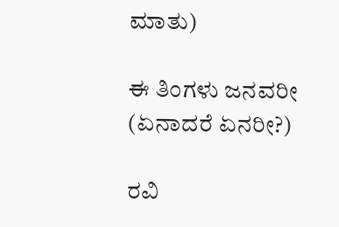ಮಾತು)

ಈ ತಿಂಗಳು ಜನವರೀ
(ಏನಾದರೆ ಏನರೀ?)

ರವಿ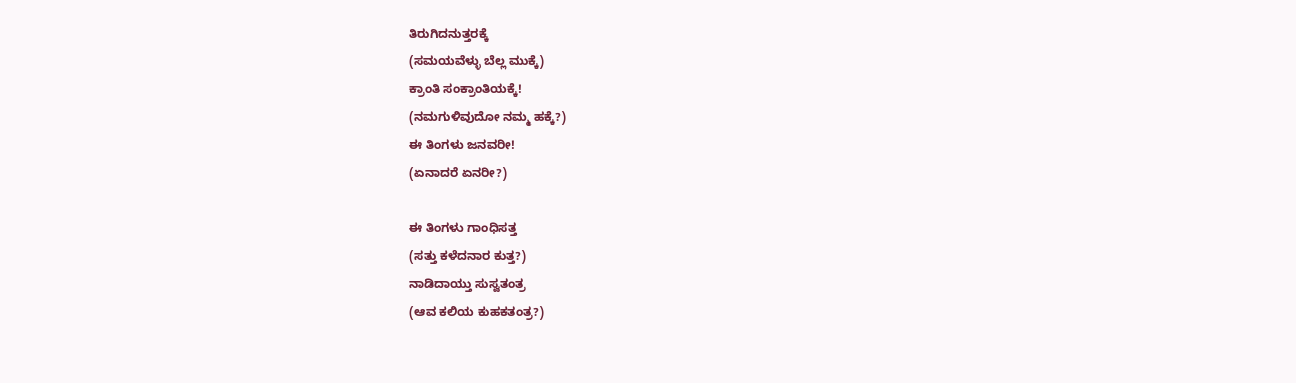ತಿರುಗಿದನುತ್ತರಕ್ಕೆ
(ಸಮಯವೆಳ್ಳು ಬೆಲ್ಲ ಮುಕ್ಕೆ)
ಕ್ರಾಂತಿ ಸಂಕ್ರಾಂತಿಯಕ್ಕೆ!
(ನಮಗುಳಿವುದೋ ನಮ್ಮ ಹಕ್ಕೆ?)
ಈ ತಿಂಗಳು ಜನವರೀ!
(ಏನಾದರೆ ಏನರೀ?)

ಈ ತಿಂಗಳು ಗಾಂಧಿಸತ್ತ
(ಸತ್ತು ಕಳೆದನಾರ ಕುತ್ತ?)
ನಾಡಿದಾಯ್ತು ಸುಸ್ವತಂತ್ರ
(ಆವ ಕಲಿಯ ಕುಹಕತಂತ್ರ?)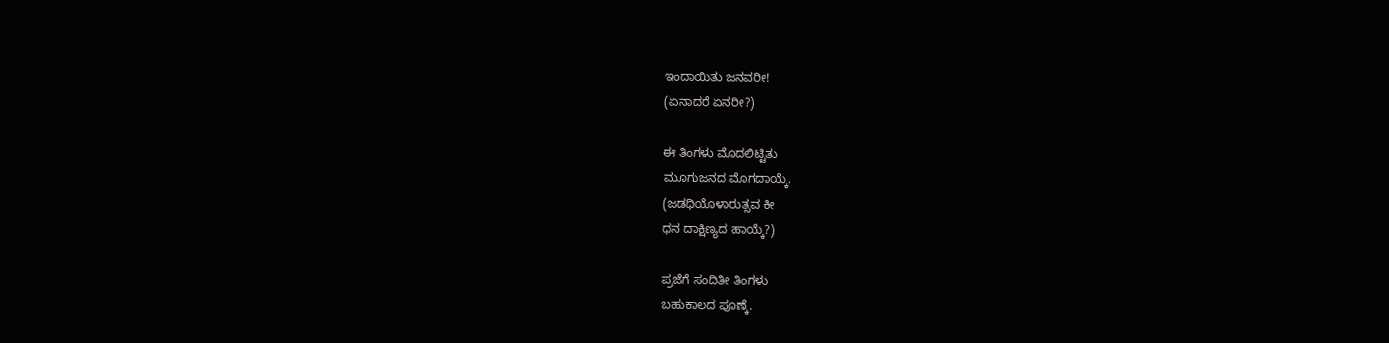ಇಂದಾಯಿತು ಜನವರೀ!
(ಏನಾದರೆ ಏನರೀ?)

ಈ ತಿಂಗಳು ಮೊದಲಿಟ್ಟಿತು
ಮೂಗುಜನದ ಮೊಗದಾಯ್ಕೆ.
(ಜಡಧಿಯೊಳಾರುತ್ಸವ ಕೀ
ಧನ ದಾಕ್ಷಿಣ್ಯದ ಹಾಯ್ಕೆ?)

ಪ್ರಜೆಗೆ ಸಂದಿತೀ ತಿಂಗಳು
ಬಹುಕಾಲದ ಪೂಣ್ಕೆ.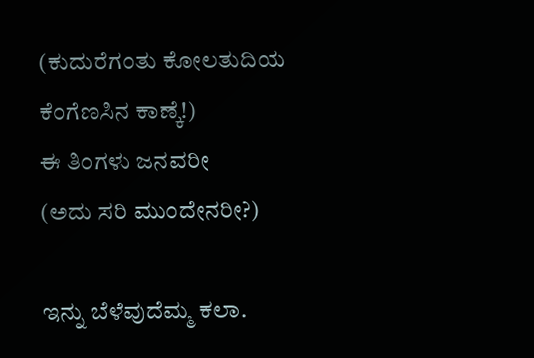(ಕುದುರೆಗಂತು ಕೋಲತುದಿಯ
ಕೆಂಗೆಣಸಿನ ಕಾಣ್ಕೆ!)
ಈ ತಿಂಗಳು ಜನವರೀ
(ಅದು ಸರಿ ಮುಂದೇನರೀ?)

ಇನ್ನು ಬೆಳೆವುದೆಮ್ಮ ಕಲಾ.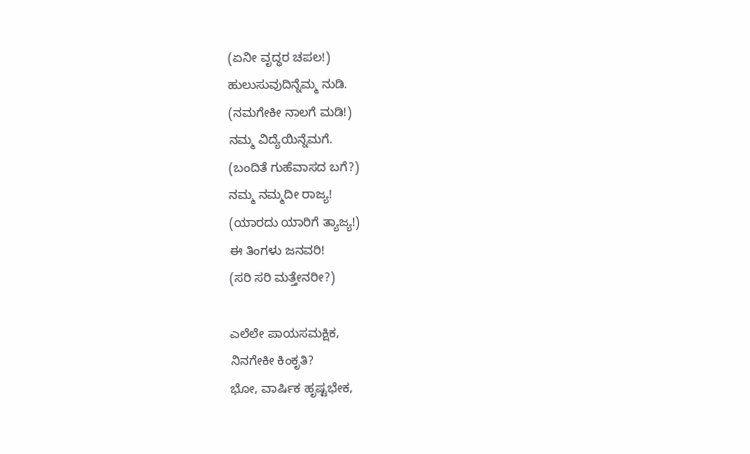(ಏನೀ ವೃದ್ಧರ ಚಪಲ!)
ಹುಲುಸುವುದಿನ್ನೆಮ್ಮ ನುಡಿ.
(ನಮಗೇಕೀ ನಾಲಗೆ ಮಡಿ!)
ನಮ್ಮ ವಿದ್ಯೆಯಿನ್ನೆಮಗೆ.
(ಬಂದಿತೆ ಗುಹೆವಾಸದ ಬಗೆ?)
ನಮ್ಮ ನಮ್ಮದೀ ರಾಜ್ಯ!
(ಯಾರದು ಯಾರಿಗೆ ತ್ಯಾಜ್ಯ!)
ಈ ತಿಂಗಳು ಜನವರಿ!
(ಸರಿ ಸರಿ ಮತ್ತೇನರೀ?)

ಎಲೆಲೇ ಪಾಯಸಮಕ್ಷಿಕ,
ನಿನಗೇಕೀ ಕಿಂಕೃತಿ?
ಭೋ, ವಾರ್ಷಿಕ ಹೃಷ್ಟಭೇಕ,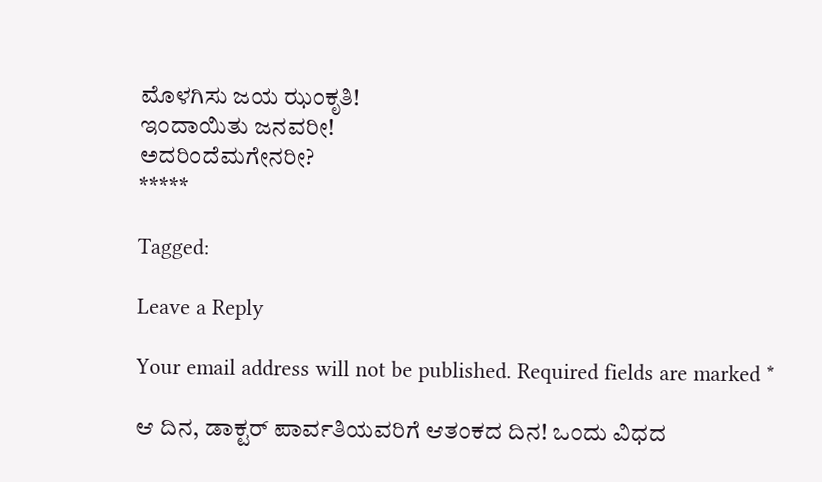ಮೊಳಗಿಸು ಜಯ ಝಂಕೃತಿ!
ಇಂದಾಯಿತು ಜನವರೀ!
ಅದರಿಂದೆಮಗೇನರೀ?
*****

Tagged:

Leave a Reply

Your email address will not be published. Required fields are marked *

ಆ ದಿನ, ಡಾಕ್ಟರ್ ಪಾರ್ವತಿಯವರಿಗೆ ಆತಂಕದ ದಿನ! ಒಂದು ವಿಧದ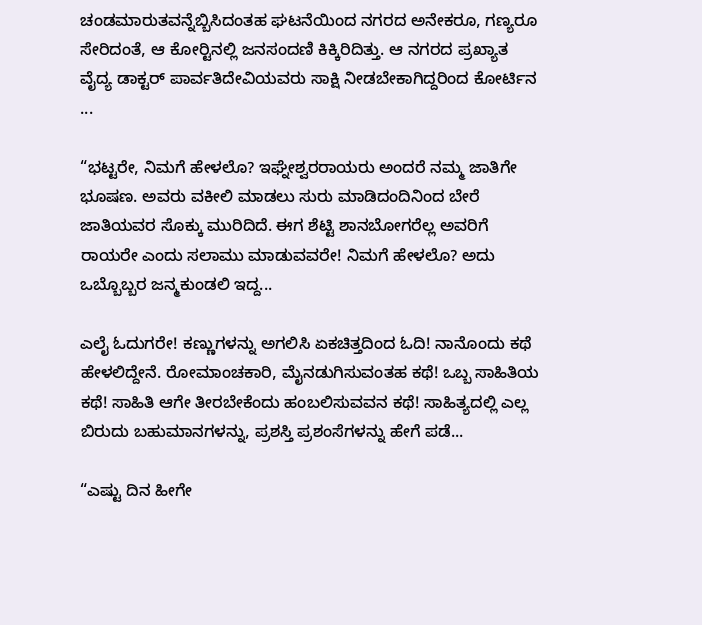ಚಂಡಮಾರುತವನ್ನೆಬ್ಬಿಸಿದಂತಹ ಘಟನೆಯಿಂದ ನಗರದ ಅನೇಕರೂ, ಗಣ್ಯರೂ ಸೇರಿದಂತೆ, ಆ ಕೋರ್‍ಟಿನಲ್ಲಿ ಜನಸಂದಣಿ ಕಿಕ್ಕಿರಿದಿತ್ತು. ಆ ನಗರದ ಪ್ರಖ್ಯಾತ ವೈದ್ಯ ಡಾಕ್ಟರ್ ಪಾರ್ವತಿದೇವಿಯವರು ಸಾಕ್ಷಿ ನೀಡಬೇಕಾಗಿದ್ದರಿಂದ ಕೋರ್ಟಿನ ...

“ಭಟ್ಟರೇ, ನಿಮಗೆ ಹೇಳಲೊ? ಇಘ್ನೇಶ್ವರರಾಯರು ಅಂದರೆ ನಮ್ಮ ಜಾತಿಗೇ ಭೂಷಣ. ಅವರು ವಕೀಲಿ ಮಾಡಲು ಸುರು ಮಾಡಿದಂದಿನಿಂದ ಬೇರೆ ಜಾತಿಯವರ ಸೊಕ್ಕು ಮುರಿದಿದೆ. ಈಗ ಶೆಟ್ಟಿ ಶಾನಬೋಗರೆಲ್ಲ ಅವರಿಗೆ ರಾಯರೇ ಎಂದು ಸಲಾಮು ಮಾಡುವವರೇ! ನಿಮಗೆ ಹೇಳಲೊ? ಅದು ಒಬ್ಬೊಬ್ಬರ ಜನ್ಮಕುಂಡಲಿ ಇದ್ದ...

ಎಲೈ ಓದುಗರೇ! ಕಣ್ಣುಗಳನ್ನು ಅಗಲಿಸಿ ಏಕಚಿತ್ತದಿಂದ ಓದಿ! ನಾನೊಂದು ಕಥೆ ಹೇಳಲಿದ್ದೇನೆ. ರೋಮಾಂಚಕಾರಿ, ಮೈನಡುಗಿಸುವಂತಹ ಕಥೆ! ಒಬ್ಬ ಸಾಹಿತಿಯ ಕಥೆ! ಸಾಹಿತಿ ಆಗೇ ತೀರಬೇಕೆಂದು ಹಂಬಲಿಸುವವನ ಕಥೆ! ಸಾಹಿತ್ಯದಲ್ಲಿ ಎಲ್ಲ ಬಿರುದು ಬಹುಮಾನಗಳನ್ನು, ಪ್ರಶಸ್ತಿ ಪ್ರಶಂಸೆಗಳನ್ನು ಹೇಗೆ ಪಡೆ...

“ಎಷ್ಟು ದಿನ ಹೀಗೇ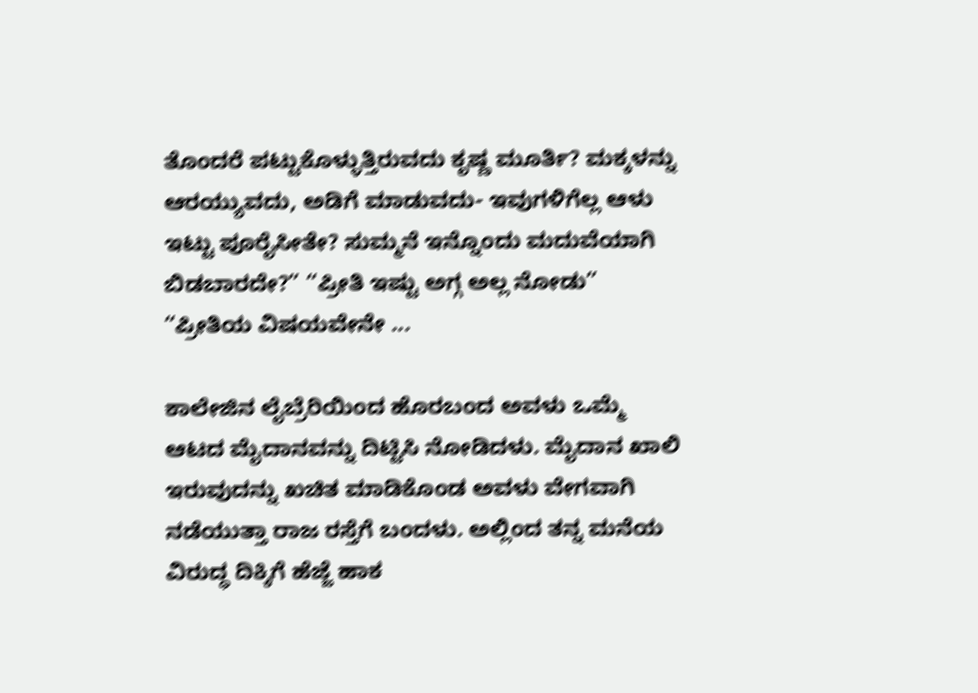ತೊಂದರೆ ಪಟ್ಟುಕೊಳ್ಳುತ್ತಿರುವದು ಕೃಷ್ಣ ಮೂರ್ತಿ? ಮಕ್ಕಳನ್ನು ಆರಯ್ಯುವದು, ಅಡಿಗೆ ಮಾಡುವದು- ಇವುಗಳಿಗೆಲ್ಲ ಆಳು ಇಟ್ಟು ಪೂರೈಸೀತೇ? ಸುಮ್ಮನೆ ಇನ್ನೊಂದು ಮದುವೆಯಾಗಿ ಬಿಡಬಾರದೇ?” “ಪ್ರೀತಿ ಇಷ್ಟು ಅಗ್ಗ ಅಲ್ಲ ನೋಡು” “ಪ್ರೀತಿಯ ವಿಷಯವೇನೇ ...

ಕಾಲೇಜಿನ ಲೈಬ್ರೆರಿಯಿಂದ ಹೊರಬಂದ ಅವಳು ಒಮ್ಮೆ ಆಟದ ಮೈದಾನವನ್ನು ದಿಟ್ಟಿಸಿ ನೋಡಿದಳು. ಮೈದಾನ ಖಾಲಿ ಇರುವುದನ್ನು ಖಚಿತ ಮಾಡಿಕೊಂಡ ಅವಳು ವೇಗವಾಗಿ ನಡೆಯುತ್ತಾ ರಾಜ ರಸ್ತೆಗೆ ಬಂದಳು. ಅಲ್ಲಿಂದ ತನ್ನ ಮನೆಯ ವಿರುದ್ಧ ದಿಕ್ಕಿಗೆ ಹೆಜ್ಜೆ ಹಾಕ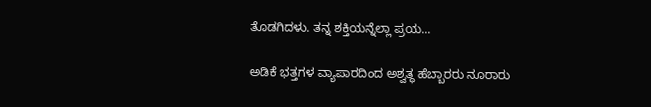ತೊಡಗಿದಳು. ತನ್ನ ಶಕ್ತಿಯನ್ನೆಲ್ಲಾ ಪ್ರಯ...

ಅಡಿಕೆ ಭತ್ತಗಳ ವ್ಯಾಪಾರದಿಂದ ಅಶ್ವತ್ಥ ಹೆಬ್ಬಾರರು ನೂರಾರು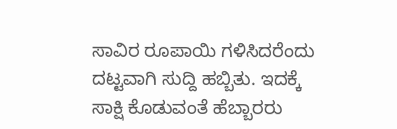ಸಾವಿರ ರೂಪಾಯಿ ಗಳಿಸಿದರೆಂದು ದಟ್ಟವಾಗಿ ಸುದ್ದಿ ಹಬ್ಬಿತು. ಇದಕ್ಕೆ ಸಾಕ್ಷಿ ಕೊಡುವಂತೆ ಹೆಬ್ಬಾರರು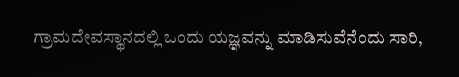ಗ್ರಾಮದೇವಸ್ಥಾನದಲ್ಲಿ ಒಂದು ಯಜ್ಞವನ್ನು ಮಾಡಿಸುವೆನೆಂದು ಸಾರಿ,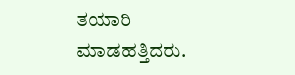ತಯಾರಿ ಮಾಡಹತ್ತಿದರು.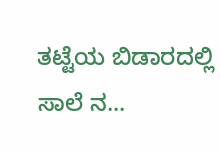ತಟ್ಟೆಯ ಬಿಡಾರದಲ್ಲಿ ಸಾಲೆ ನ...